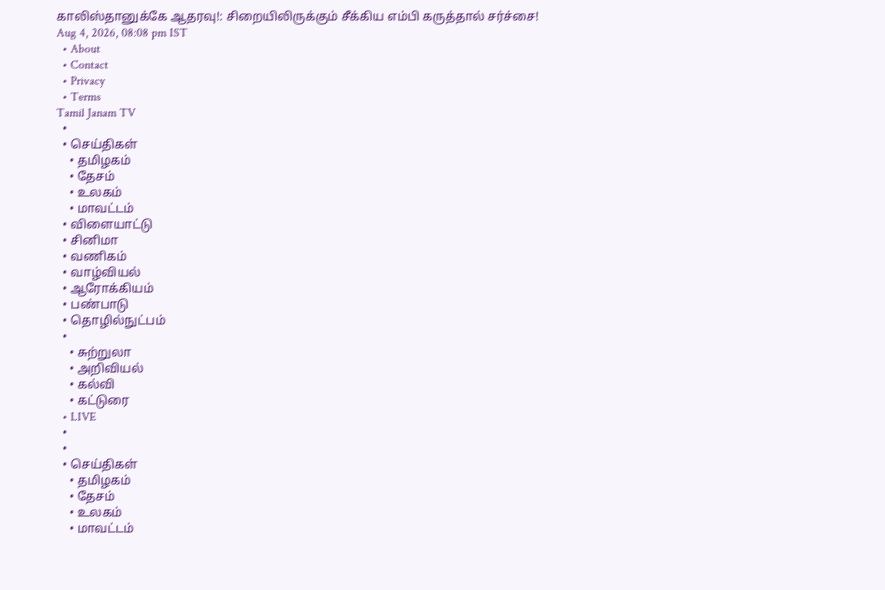காலிஸ்தானுக்கே ஆதரவு!: சிறையிலிருக்கும் சீக்கிய எம்பி கருத்தால் சர்ச்சை!
Aug 4, 2026, 08:08 pm IST
  • About
  • Contact
  • Privacy
  • Terms
Tamil Janam TV
  •
  • செய்திகள்
    • தமிழகம்
    • தேசம்
    • உலகம்
    • மாவட்டம்
  • விளையாட்டு
  • சினிமா
  • வணிகம்
  • வாழ்வியல்
  • ஆரோக்கியம்
  • பண்பாடு
  • தொழில்நுட்பம்
  •
    • சுற்றுலா
    • அறிவியல்
    • கல்வி
    • கட்டுரை
  • LIVE
  •
  •
  • செய்திகள்
    • தமிழகம்
    • தேசம்
    • உலகம்
    • மாவட்டம்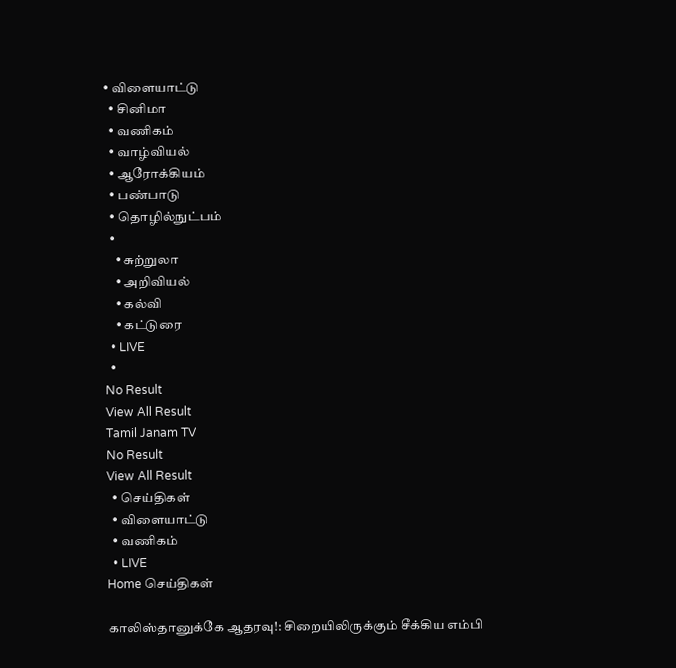• விளையாட்டு
  • சினிமா
  • வணிகம்
  • வாழ்வியல்
  • ஆரோக்கியம்
  • பண்பாடு
  • தொழில்நுட்பம்
  •
    • சுற்றுலா
    • அறிவியல்
    • கல்வி
    • கட்டுரை
  • LIVE
  •
No Result
View All Result
Tamil Janam TV
No Result
View All Result
  • செய்திகள்
  • விளையாட்டு
  • வணிகம்
  • LIVE
Home செய்திகள்

காலிஸ்தானுக்கே ஆதரவு!: சிறையிலிருக்கும் சீக்கிய எம்பி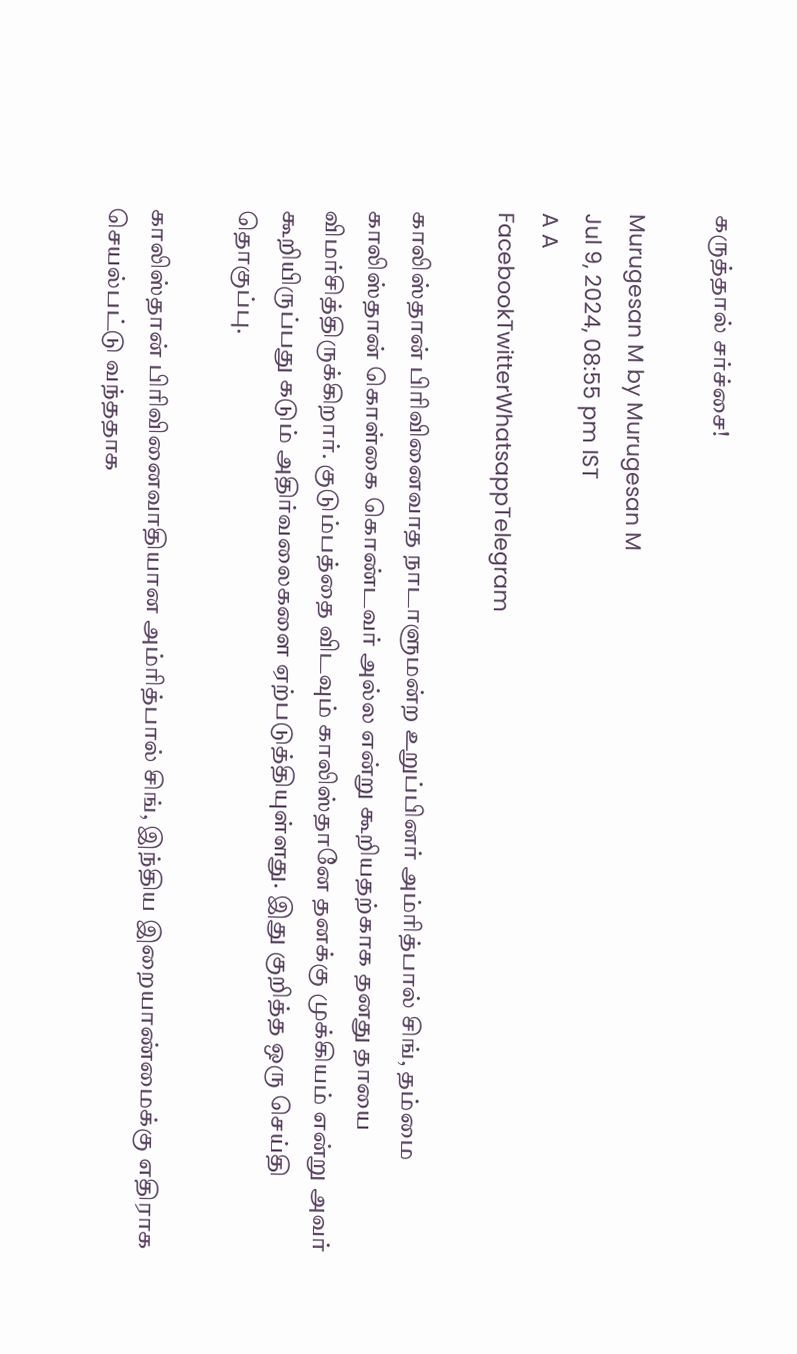கருத்தால் சர்ச்சை!

Murugesan M by Murugesan M
Jul 9, 2024, 08:55 pm IST
A A
FacebookTwitterWhatsappTelegram

காலிஸ்தான் பிரிவினைவாத நாடாளுமன்ற உறுப்பினர் அம்ரித்பால் சிங், தம்மை காலிஸ்தான் கொள்கை கொண்டவர் அல்ல என்று கூறியதற்காக தனது தாயை விமர்சித்திருக்கிறார். குடும்பத்தை விடவும் காலிஸ்தானே தனக்கு முக்கியம் என்று அவர் கூறியிருப்பது கடும் அதிர்வலைகளை ஏற்படுத்தியுள்ளது. இது குறித்த ஒரு செய்தி தொகுப்பு.

காலிஸ்தான் பிரிவினைவாதியான அம்ரித்பால் சிங், இந்திய இறையாண்மைக்கு எதிராக செயல்பட்டு வந்ததாக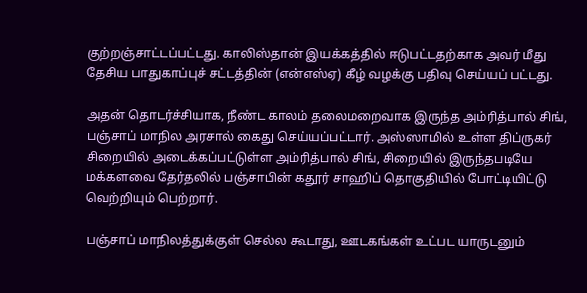குற்றஞ்சாட்டப்பட்டது. காலிஸ்தான் இயக்கத்தில் ஈடுபட்டதற்காக அவர் மீது தேசிய பாதுகாப்புச் சட்டத்தின் (என்எஸ்ஏ) கீழ் வழக்கு பதிவு செய்யப் பட்டது.

அதன் தொடர்ச்சியாக, நீண்ட காலம் தலைமறைவாக இருந்த அம்ரித்பால் சிங், பஞ்சாப் மாநில அரசால் கைது செய்யப்பட்டார். அஸ்ஸாமில் உள்ள திப்ருகர் சிறையில் அடைக்கப்பட்டுள்ள அம்ரித்பால் சிங், சிறையில் இருந்தபடியே மக்களவை தேர்தலில் பஞ்சாபின் கதூர் சாஹிப் தொகுதியில் போட்டியிட்டு வெற்றியும் பெற்றார்.

பஞ்சாப் மாநிலத்துக்குள் செல்ல கூடாது, ஊடகங்கள் உட்பட யாருடனும்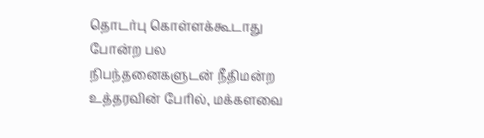தொடர்பு கொள்ளக்கூடாது போன்ற பல நிபந்தனைகளுடன் நீதிமன்ற உத்தரவின் பேரில், மக்களவை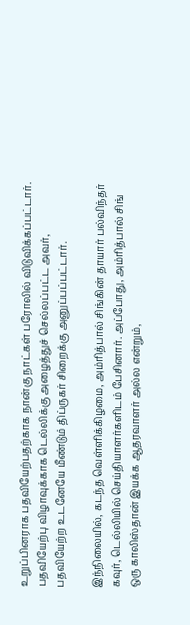உறுப்பினராக பதவியேற்பதற்காக நான்கு நாட்கள் பரோலில் விடுவிக்கப்பட்டார். பதவியேற்பு விழாவுக்காக டெல்லிக்கு அழைத்துச் செல்லப்பட்ட அவர், பதவியேற்ற உடனேயே மீண்டும் திப்ருகர் சிறைக்கு அனுப்பப்பட்டார்.

இந்நிலையில், கடந்த வெள்ளிக்கிழமை, அம்ரித்பால் சிங்கின் தாயார் பல்விந்தர் கவுர், டெல்லியில் செய்தியாளர்களிடம் பேசினார். அப்போது, அம்ரித்பால் சிங் ஒரு காலிஸ்தான் இயக்க ஆதரவாளர் அல்ல என்றும்,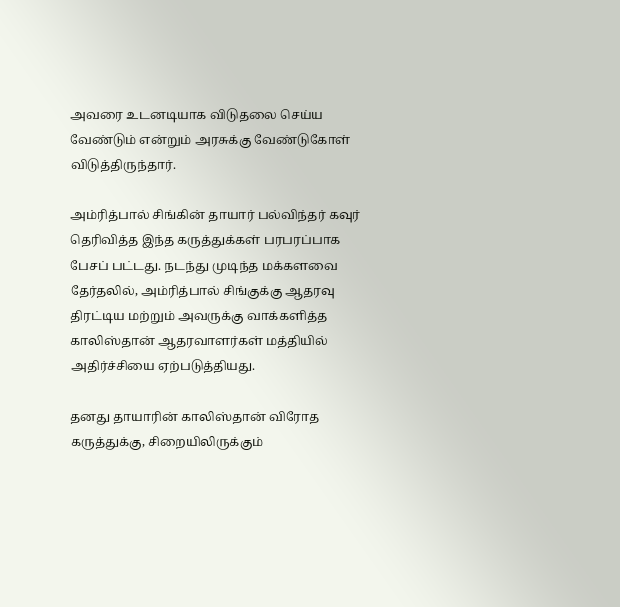அவரை உடனடியாக விடுதலை செய்ய வேண்டும் என்றும் அரசுக்கு வேண்டுகோள் விடுத்திருந்தார்.

அம்ரித்பால் சிங்கின் தாயார் பல்விந்தர் கவுர் தெரிவித்த இந்த கருத்துக்கள் பரபரப்பாக பேசப் பட்டது. நடந்து முடிந்த மக்களவை தேர்தலில், அம்ரித்பால் சிங்குக்கு ஆதரவு திரட்டிய மற்றும் அவருக்கு வாக்களித்த காலிஸ்தான் ஆதரவாளர்கள் மத்தியில் அதிர்ச்சியை ஏற்படுத்தியது.

தனது தாயாரின் காலிஸ்தான் விரோத கருத்துக்கு, சிறையிலிருக்கும்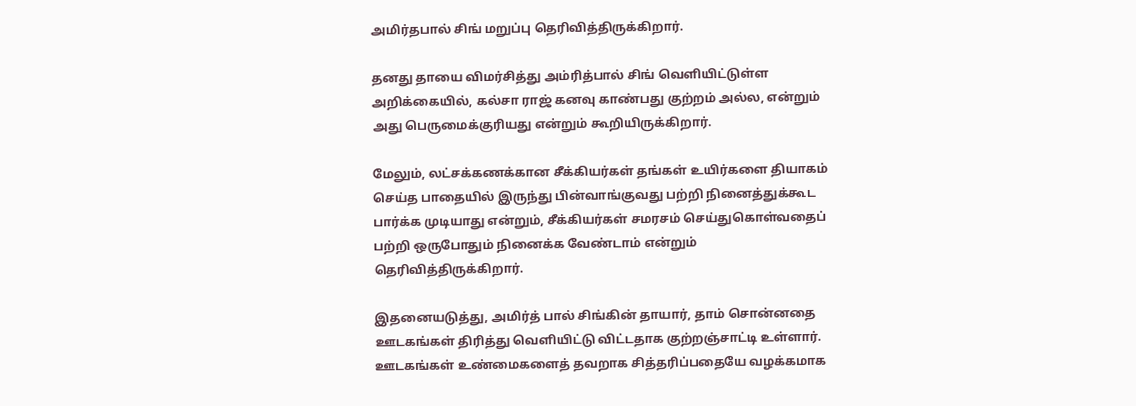அமிர்தபால் சிங் மறுப்பு தெரிவித்திருக்கிறார்.

தனது தாயை விமர்சித்து அம்ரித்பால் சிங் வெளியிட்டுள்ள அறிக்கையில், கல்சா ராஜ் கனவு காண்பது குற்றம் அல்ல, என்றும் அது பெருமைக்குரியது என்றும் கூறியிருக்கிறார்.

மேலும், லட்சக்கணக்கான சீக்கியர்கள் தங்கள் உயிர்களை தியாகம் செய்த பாதையில் இருந்து பின்வாங்குவது பற்றி நினைத்துக்கூட பார்க்க முடியாது என்றும், சீக்கியர்கள் சமரசம் செய்துகொள்வதைப் பற்றி ஒருபோதும் நினைக்க வேண்டாம் என்றும் தெரிவித்திருக்கிறார்.

இதனையடுத்து, அமிர்த் பால் சிங்கின் தாயார், தாம் சொன்னதை ஊடகங்கள் திரித்து வெளியிட்டு விட்டதாக குற்றஞ்சாட்டி உள்ளார். ஊடகங்கள் உண்மைகளைத் தவறாக சித்தரிப்பதையே வழக்கமாக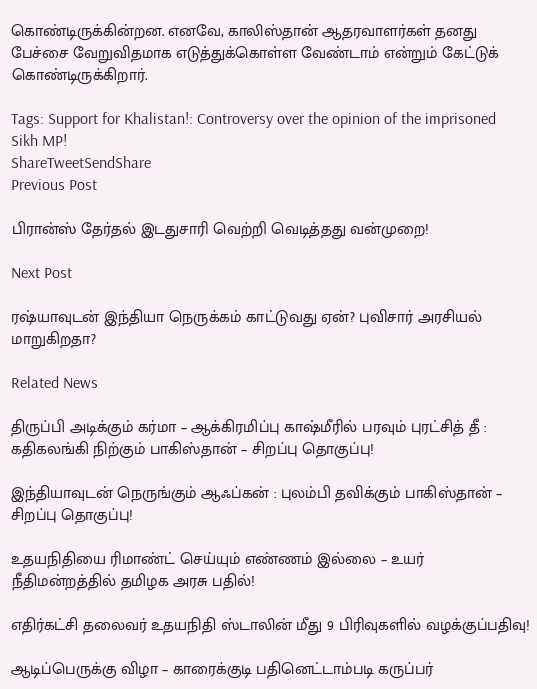கொண்டிருக்கின்றன. எனவே, காலிஸ்தான் ஆதரவாளர்கள் தனது பேச்சை வேறுவிதமாக எடுத்துக்கொள்ள வேண்டாம் என்றும் கேட்டுக் கொண்டிருக்கிறார்.

Tags: Support for Khalistan!: Controversy over the opinion of the imprisoned Sikh MP!
ShareTweetSendShare
Previous Post

பிரான்ஸ் தேர்தல் இடதுசாரி வெற்றி வெடித்தது வன்முறை!

Next Post

ரஷ்யாவுடன் இந்தியா நெருக்கம் காட்டுவது ஏன்? புவிசார் அரசியல் மாறுகிறதா?

Related News

திருப்பி அடிக்கும் கர்மா – ஆக்கிரமிப்பு காஷ்மீரில் பரவும் புரட்சித் தீ : கதிகலங்கி நிற்கும் பாகிஸ்தான் – சிறப்பு தொகுப்பு!

இந்தியாவுடன் நெருங்கும் ஆஃப்கன் : புலம்பி தவிக்கும் பாகிஸ்தான் – சிறப்பு தொகுப்பு!

உதயநிதியை ரிமாண்ட் செய்யும் எண்ணம் இல்லை – உயர் நீதிமன்றத்தில் தமிழக அரசு பதில்!

எதிர்கட்சி தலைவர் உதயநிதி ஸ்டாலின் மீது 9 பிரிவுகளில் வழக்குப்பதிவு!

ஆடிப்பெருக்கு விழா – காரைக்குடி பதினெட்டாம்படி கருப்பர்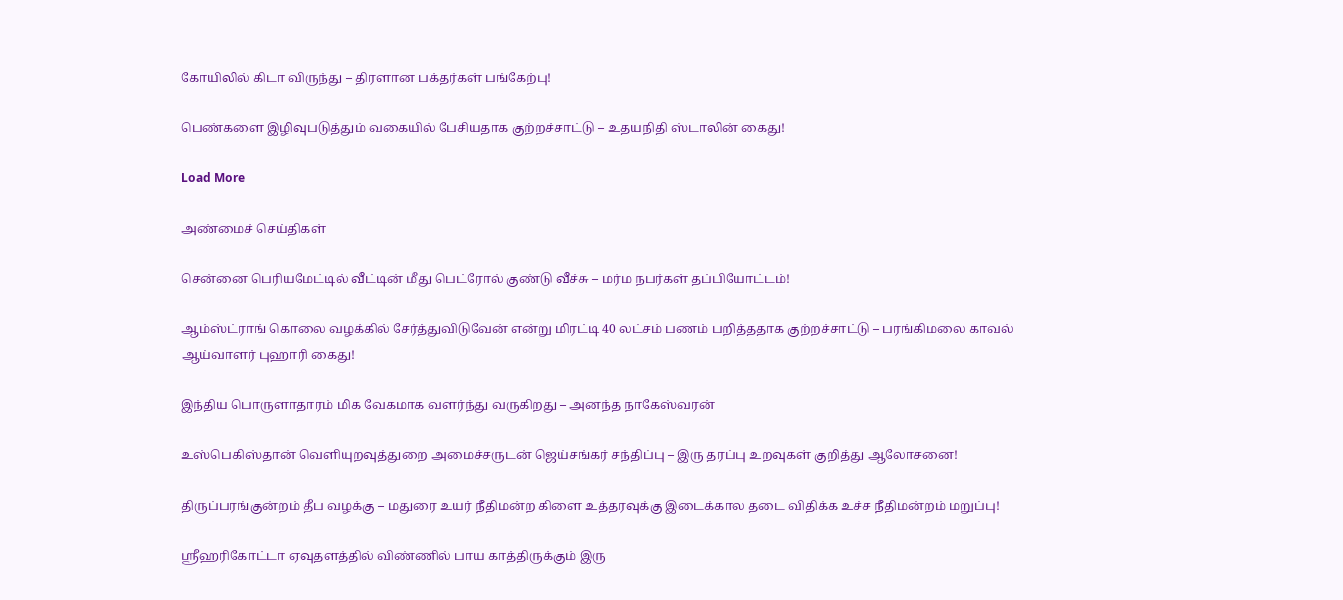கோயிலில் கிடா விருந்து – திரளான பக்தர்கள் பங்கேற்பு!

பெண்களை இழிவுபடுத்தும் வகையில் பேசியதாக குற்றச்சாட்டு – உதயநிதி ஸ்டாலின் கைது!

Load More

அண்மைச் செய்திகள்

சென்னை பெரியமேட்டில் வீட்டின் மீது பெட்ரோல் குண்டு வீச்சு – மர்ம நபர்கள் தப்பியோட்டம்!

ஆம்ஸ்ட்ராங் கொலை வழக்கில் சேர்த்துவிடுவேன் என்று மிரட்டி 40 லட்சம் பணம் பறித்ததாக குற்றச்சாட்டு – பரங்கிமலை காவல் ஆய்வாளர் புஹாரி கைது!

இந்திய பொருளாதாரம் மிக வேகமாக வளர்ந்து வருகிறது – அனந்த நாகேஸ்வரன்

உஸ்பெகிஸ்தான் வெளியுறவுத்துறை அமைச்சருடன் ஜெய்சங்கர் சந்திப்பு – இரு தரப்பு உறவுகள் குறித்து ஆலோசனை!

திருப்பரங்குன்றம் தீப வழக்கு – மதுரை உயர் நீதிமன்ற கிளை உத்தரவுக்கு இடைக்கால தடை விதிக்க உச்ச நீதிமன்றம் மறுப்பு!

ஸ்ரீஹரிகோட்டா ஏவுதளத்தில் விண்ணில் பாய காத்திருக்கும் இரு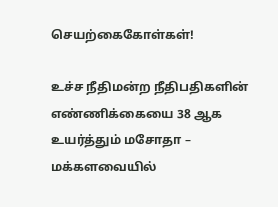செயற்கைகோள்கள்!

உச்ச நீதிமன்ற நீதிபதிகளின் எண்ணிக்கையை 38 ஆக உயர்த்தும் மசோதா – மக்களவையில்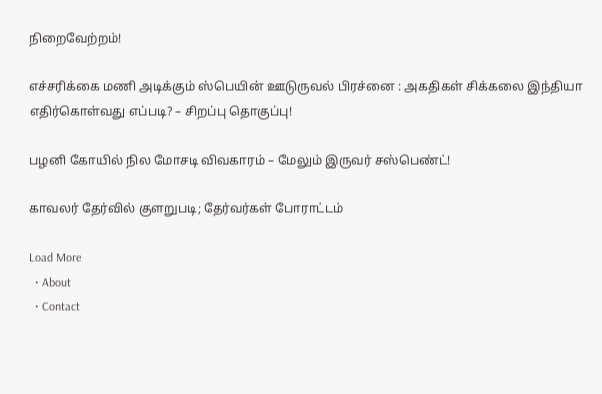நிறைவேற்றம்!

எச்சரிக்கை மணி அடிக்கும் ஸ்பெயின் ஊடுருவல் பிரச்னை : அகதிகள் சிக்கலை இந்தியா எதிர்கொள்வது எப்படி? – சிறப்பு தொகுப்பு!

பழனி கோயில் நில மோசடி விவகாரம் – மேலும் இருவர் சஸ்பெண்ட்!

காவலர் தேர்வில் குளறுபடி; தேர்வர்கள் போராட்டம்

Load More
  • About
  • Contact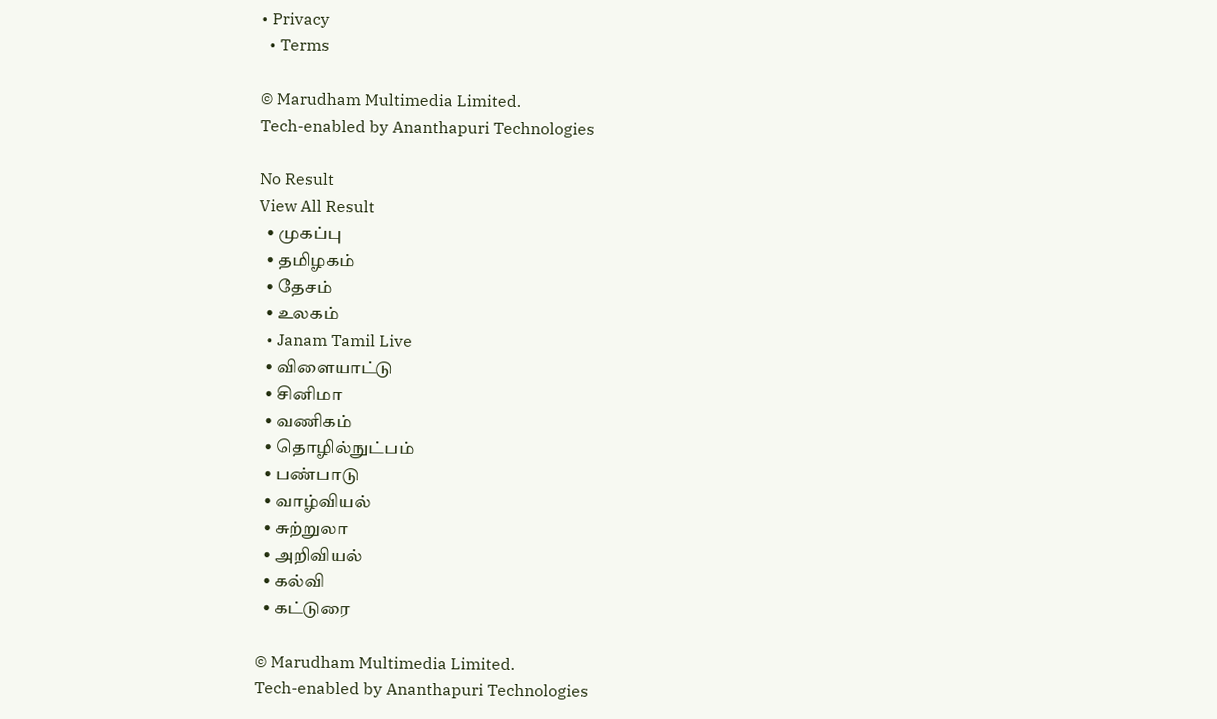• Privacy
  • Terms

© Marudham Multimedia Limited.
Tech-enabled by Ananthapuri Technologies

No Result
View All Result
  • முகப்பு
  • தமிழகம்
  • தேசம்
  • உலகம்
  • Janam Tamil Live
  • விளையாட்டு
  • சினிமா
  • வணிகம்
  • தொழில்நுட்பம்
  • பண்பாடு
  • வாழ்வியல்
  • சுற்றுலா
  • அறிவியல்
  • கல்வி
  • கட்டுரை

© Marudham Multimedia Limited.
Tech-enabled by Ananthapuri Technologies